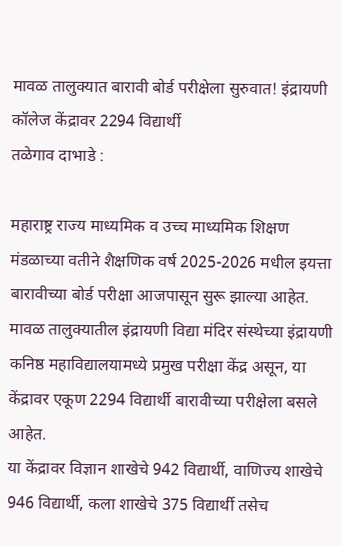मावळ तालुक्यात बारावी बोर्ड परीक्षेला सुरुवात! इंद्रायणी कॉलेज केंद्रावर 2294 विद्यार्थी
तळेगाव दाभाडे :

महाराष्ट्र राज्य माध्यमिक व उच्च माध्यमिक शिक्षण मंडळाच्या वतीने शैक्षणिक वर्ष 2025-2026 मधील इयत्ता बारावीच्या बोर्ड परीक्षा आजपासून सुरू झाल्या आहेत. मावळ तालुक्यातील इंद्रायणी विद्या मंदिर संस्थेच्या इंद्रायणी कनिष्ठ महाविद्यालयामध्ये प्रमुख परीक्षा केंद्र असून, या केंद्रावर एकूण 2294 विद्यार्थी बारावीच्या परीक्षेला बसले आहेत.
या केंद्रावर विज्ञान शाखेचे 942 विद्यार्थी, वाणिज्य शाखेचे 946 विद्यार्थी, कला शाखेचे 375 विद्यार्थी तसेच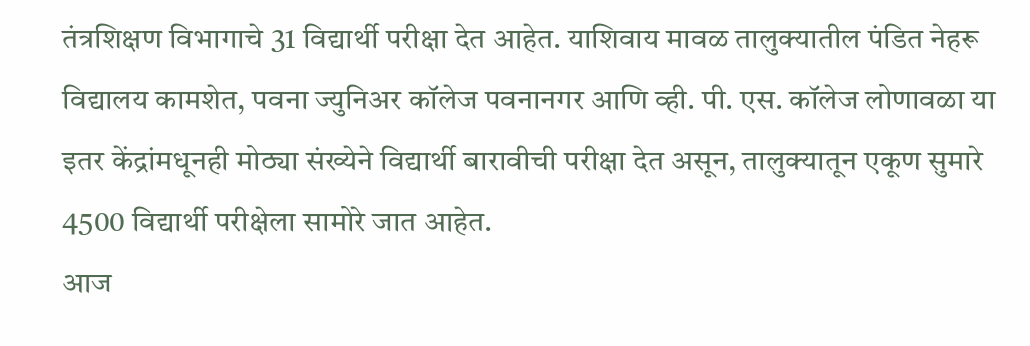तंत्रशिक्षण विभागाचे 31 विद्यार्थी परीक्षा देत आहेत. याशिवाय मावळ तालुक्यातील पंडित नेहरू विद्यालय कामशेत, पवना ज्युनिअर कॉलेज पवनानगर आणि व्ही. पी. एस. कॉलेज लोणावळा या इतर केंद्रांमधूनही मोठ्या संख्येने विद्यार्थी बारावीची परीक्षा देत असून, तालुक्यातून एकूण सुमारे 4500 विद्यार्थी परीक्षेला सामोरे जात आहेत.
आज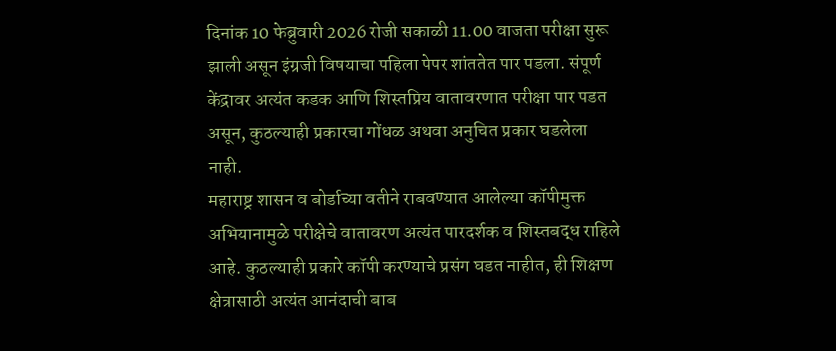दिनांक 10 फेब्रुवारी 2026 रोजी सकाळी 11.00 वाजता परीक्षा सुरू झाली असून इंग्रजी विषयाचा पहिला पेपर शांततेत पार पडला. संपूर्ण केंद्रावर अत्यंत कडक आणि शिस्तप्रिय वातावरणात परीक्षा पार पडत असून, कुठल्याही प्रकारचा गोंधळ अथवा अनुचित प्रकार घडलेला नाही.
महाराष्ट्र शासन व बोर्डाच्या वतीने राबवण्यात आलेल्या कॉपीमुक्त अभियानामुळे परीक्षेचे वातावरण अत्यंत पारदर्शक व शिस्तबद्ध राहिले आहे. कुठल्याही प्रकारे कॉपी करण्याचे प्रसंग घडत नाहीत, ही शिक्षण क्षेत्रासाठी अत्यंत आनंदाची बाब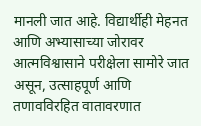मानली जात आहे. विद्यार्थीही मेहनत आणि अभ्यासाच्या जोरावर आत्मविश्वासाने परीक्षेला सामोरे जात असून, उत्साहपूर्ण आणि तणावविरहित वातावरणात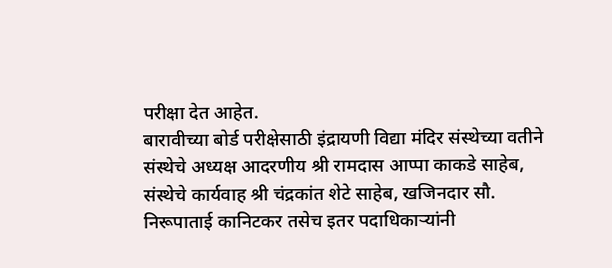परीक्षा देत आहेत.
बारावीच्या बोर्ड परीक्षेसाठी इंद्रायणी विद्या मंदिर संस्थेच्या वतीने संस्थेचे अध्यक्ष आदरणीय श्री रामदास आप्पा काकडे साहेब, संस्थेचे कार्यवाह श्री चंद्रकांत शेटे साहेब, खजिनदार सौ. निरूपाताई कानिटकर तसेच इतर पदाधिकाऱ्यांनी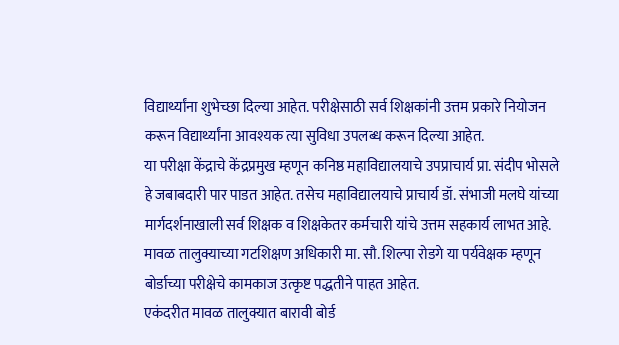विद्यार्थ्यांना शुभेच्छा दिल्या आहेत. परीक्षेसाठी सर्व शिक्षकांनी उत्तम प्रकारे नियोजन करून विद्यार्थ्यांना आवश्यक त्या सुविधा उपलब्ध करून दिल्या आहेत.
या परीक्षा केंद्राचे केंद्रप्रमुख म्हणून कनिष्ठ महाविद्यालयाचे उपप्राचार्य प्रा. संदीप भोसले हे जबाबदारी पार पाडत आहेत. तसेच महाविद्यालयाचे प्राचार्य डॉ. संभाजी मलघे यांच्या मार्गदर्शनाखाली सर्व शिक्षक व शिक्षकेतर कर्मचारी यांचे उत्तम सहकार्य लाभत आहे. मावळ तालुक्याच्या गटशिक्षण अधिकारी मा. सौ. शिल्पा रोडगे या पर्यवेक्षक म्हणून बोर्डाच्या परीक्षेचे कामकाज उत्कृष्ट पद्धतीने पाहत आहेत.
एकंदरीत मावळ तालुक्यात बारावी बोर्ड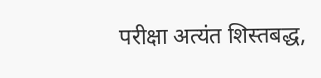परीक्षा अत्यंत शिस्तबद्ध,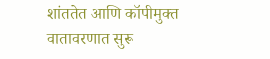शांततेत आणि कॉपीमुक्त वातावरणात सुरू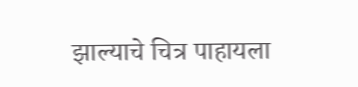झाल्याचे चित्र पाहायला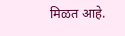मिळत आहे.